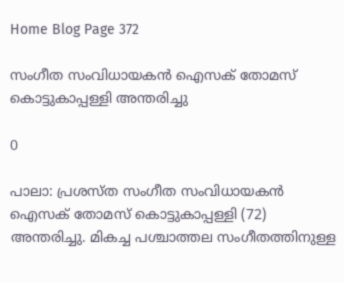Home Blog Page 372

സംഗീത സംവിധായകന്‍ ഐസക് തോമസ് കൊട്ടുകാപ്പള്ളി അന്തരിച്ചു

0

പാലാ: പ്രശസ്ത സംഗീത സംവിധായകന്‍ ഐസക് തോമസ് കൊട്ടുകാപ്പള്ളി (72) അന്തരിച്ചു. മികച്ച പശ്ചാത്തല സംഗീതത്തിനുള്ള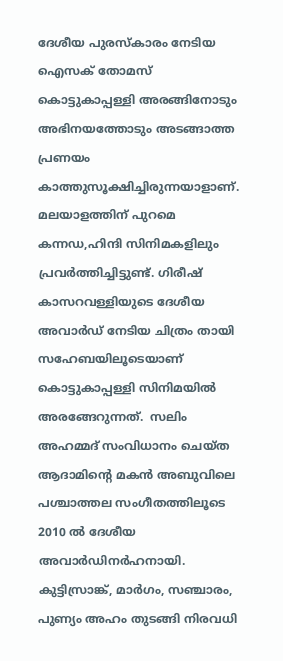ദേശീയ പുരസ്‌കാരം നേടിയ ഐസക് തോമസ് കൊട്ടുകാപ്പള്ളി അരങ്ങിനോടും അഭിനയത്തോടും അടങ്ങാത്ത പ്രണയം കാത്തുസൂക്ഷിച്ചിരുന്നയാളാണ്. മലയാളത്തിന് പുറമെ കന്നഡ,ഹിന്ദി സിനിമകളിലും പ്രവര്‍ത്തിച്ചിട്ടുണ്ട്. ഗിരീഷ് കാസറവള്ളിയുടെ ദേശീയ അവാര്‍ഡ് നേടിയ ചിത്രം തായി സഹേബയിലൂടെയാണ് കൊട്ടുകാപ്പള്ളി സിനിമയില്‍ അരങ്ങേറുന്നത്.  സലിം അഹമ്മദ് സംവിധാനം ചെയ്ത ആദാമിന്റെ മകന്‍ അബുവിലെ പശ്ചാത്തല സംഗീതത്തിലൂടെ  2010 ല്‍ ദേശീയ അവാര്‍ഡിനര്‍ഹനായി. കുട്ടിസ്രാങ്ക്, മാര്‍ഗം, സഞ്ചാരം, പുണ്യം അഹം തുടങ്ങി നിരവധി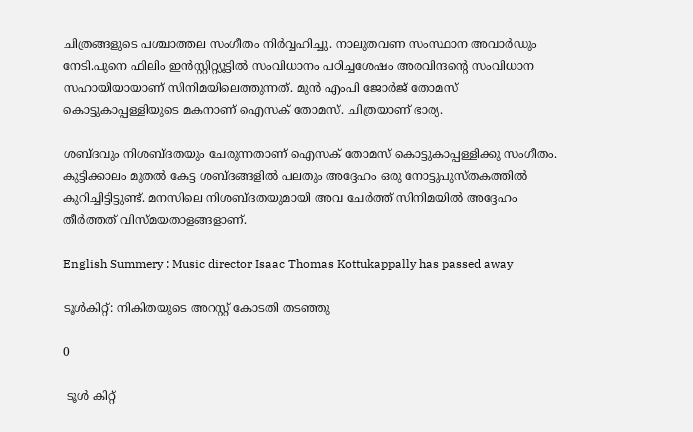ചിത്രങ്ങളുടെ പശ്ചാത്തല സംഗീതം നിര്‍വ്വഹിച്ചു. നാലുതവണ സംസ്ഥാന അവാര്‍ഡും നേടി.പുനെ ഫിലിം ഇന്‍സ്റ്റിറ്റ്യൂട്ടില്‍ സംവിധാനം പഠിച്ചശേഷം അരവിന്ദന്റെ സംവിധാന സഹായിയായാണ് സിനിമയിലെത്തുന്നത്. മുന്‍ എംപി ജോര്‍ജ് തോമസ് കൊട്ടുകാപ്പള്ളിയുടെ മകനാണ് ഐസക് തോമസ്. ചിത്രയാണ് ഭാര്യ.

ശബ്ദവും നിശബ്ദതയും ചേരുന്നതാണ് ഐസക് തോമസ് കൊട്ടുകാപ്പള്ളിക്കു സംഗീതം. കുട്ടിക്കാലം മുതല്‍ കേട്ട ശബ്ദങ്ങളില്‍ പലതും അദ്ദേഹം ഒരു നോട്ടുപുസ്തകത്തില്‍ കുറിച്ചിട്ടിട്ടുണ്ട്. മനസിലെ നിശബ്ദതയുമായി അവ ചേര്‍ത്ത് സിനിമയില്‍ അദ്ദേഹം തീര്‍ത്തത് വിസ്മയതാളങ്ങളാണ്.

English Summery : Music director Isaac Thomas Kottukappally has passed away

ടൂൾകിറ്റ്: നികിതയുടെ അറസ്റ്റ് കോടതി തടഞ്ഞു

0

 ടൂൾ കിറ്റ്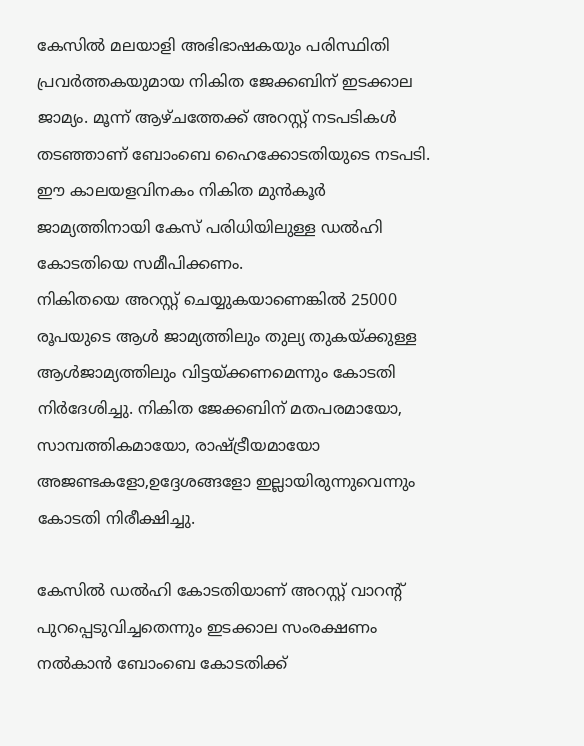കേസിൽ മലയാളി അഭിഭാഷകയും പരിസ്ഥിതി പ്രവർത്തകയുമായ നികിത ജേക്കബിന് ഇടക്കാല ജാമ്യം. മൂന്ന് ആഴ്ചത്തേക്ക് അറസ്റ്റ് നടപടികൾ തടഞ്ഞാണ് ബോംബെ ഹൈക്കോടതിയുടെ നടപടി. ഈ കാലയളവിനകം നികിത മുൻകൂർ ജാമ്യത്തിനായി കേസ് പരിധിയിലുള്ള ഡൽഹി കോടതിയെ സമീപിക്കണം.
നികിതയെ അറസ്റ്റ് ചെയ്യുകയാണെങ്കിൽ 25000 രൂപയുടെ ആൾ ജാമ്യത്തിലും തുല്യ തുകയ്‌ക്കുള്ള ആൾജാമ്യത്തിലും വിട്ടയ്ക്കണമെന്നും കോടതി നിർദേശിച്ചു. നികിത ജേക്കബിന് മതപരമായോ, സാമ്പത്തികമായോ, രാഷ്ട്രീയമായോ അജണ്ടകളോ,ഉദ്ദേശങ്ങളോ ഇല്ലായിരുന്നുവെന്നും കോടതി നിരീക്ഷിച്ചു.

കേസിൽ ഡൽഹി കോടതിയാണ് അറസ്റ്റ് വാറന്റ് പുറപ്പെടുവിച്ചതെന്നും ഇടക്കാല സംരക്ഷണം നൽകാൻ ബോംബെ കോടതിക്ക്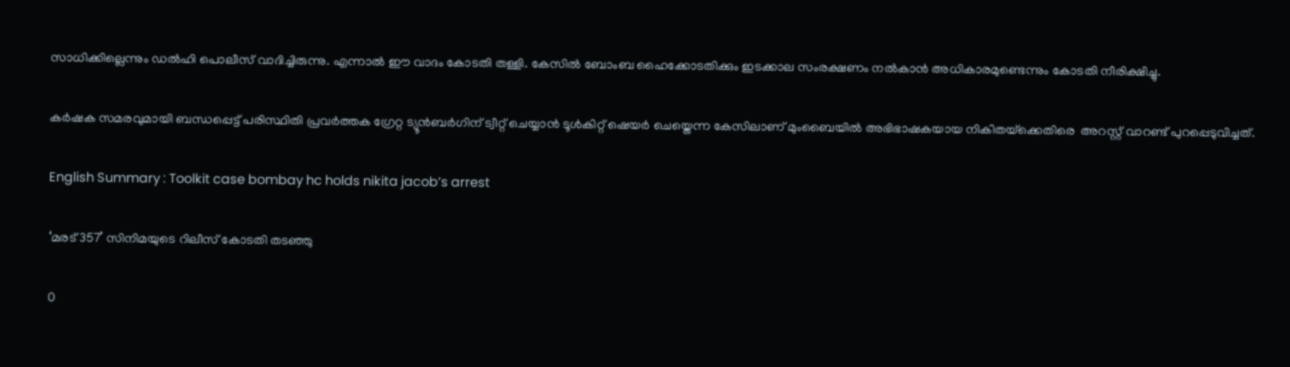സാധിക്കില്ലെന്നും ഡൽഹി പൊലീസ് വാദിച്ചിരുന്നു. എന്നാൽ ഈ വാദം കോടതി തള്ളി. കേസിൽ ബോംബ ഹൈക്കോടതിക്കും ഇടക്കാല സംരക്ഷണം നൽകാൻ അധികാരമുണ്ടെന്നും കോടതി നീരിക്ഷിച്ചു.

കർഷക സമരവുമായി ബന്ധപ്പെട്ട് പരിസ്ഥിതി പ്രവർത്തക ഗ്രേറ്റ ട്യൂൻബർഗിന് ട്വീറ്റ് ചെയ്യാൻ ടൂൾകിറ്റ് ഷെയർ ചെയ്തെന്ന കേസിലാണ് മുംബൈയിൽ അഭിഭാഷകയായ നികിതയ്‌ക്കെതിരെ  അറസ്റ്റ് വാറണ്ട് പുറപ്പെടുവിച്ചത്.

English Summary : Toolkit case bombay hc holds nikita jacob’s arrest

‘മരട് 357’ സിനിമയുടെ റിലീസ് കോടതി തടഞ്ഞു

0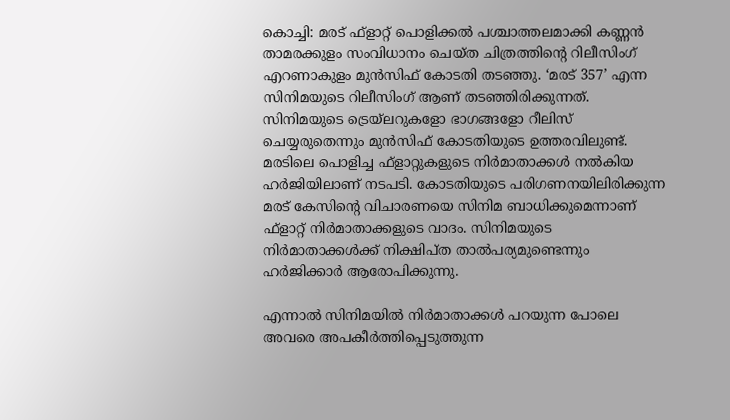കൊച്ചി: മരട് ഫ്ളാറ്റ് പൊളിക്കല്‍ പശ്ചാത്തലമാക്കി കണ്ണന്‍ താമരക്കുളം സംവിധാനം ചെയ്‍ത ചിത്രത്തിന്‍റെ റിലീസിംഗ് എറണാകുളം മുന്‍സിഫ് കോടതി തടഞ്ഞു. ‘മരട് 357’ എന്ന സിനിമയുടെ റിലീസിംഗ് ആണ് തടഞ്ഞിരിക്കുന്നത്. സിനിമയുടെ ട്രെയ്‍ലറുകളോ ഭാഗങ്ങളോ റീലിസ് ചെയ്യരുതെന്നും മുന്‍സിഫ് കോടതിയുടെ ഉത്തരവിലുണ്ട്. മരടിലെ പൊളിച്ച ഫ്ളാറ്റുകളുടെ നിര്‍മാതാക്കള്‍ നല്‍കിയ ഹര്‍ജിയിലാണ് നടപടി. കോടതിയുടെ പരിഗണനയിലിരിക്കുന്ന മരട് കേസിന്‍റെ വിചാരണയെ സിനിമ ബാധിക്കുമെന്നാണ് ഫ്ളാറ്റ് നിര്‍മാതാക്കളുടെ വാദം. സിനിമയുടെ നിര്‍മാതാക്കള്‍ക്ക് നിക്ഷിപ്ത താല്‍പര്യമുണ്ടെന്നും ഹര്‍ജിക്കാര്‍ ആരോപിക്കുന്നു.

എന്നാൽ സിനിമയിൽ നിർമാതാക്കൾ പറയുന്ന പോലെ അവരെ അപകീർത്തിപ്പെടുത്തുന്ന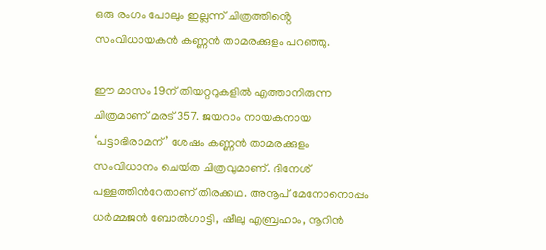ഒരു രംഗം പോലും ഇല്ലന്ന് ചിത്രത്തിൻ്റെ സംവിധായകൻ കണ്ണൻ താമരക്കുളം പറഞ്ഞു.

ഈ മാസം 19ന് തിയറ്ററുകളില്‍ എത്താനിരുന്ന ചിത്രമാണ് മരട് 357. ജയറാം നായകനായ ‘പട്ടാഭിരാമന്’ ശേഷം കണ്ണന്‍ താമരക്കുളം സംവിധാനം ചെയ്‍ത ചിത്രവുമാണ്. ദിനേശ് പള്ളത്തിന്‍റേതാണ് തിരക്കഥ. അനൂപ് മേനോനൊപ്പം ധര്‍മ്മജന്‍ ബോല്‍ഗാട്ടി, ഷീലു എബ്രഹാം, നൂറിന്‍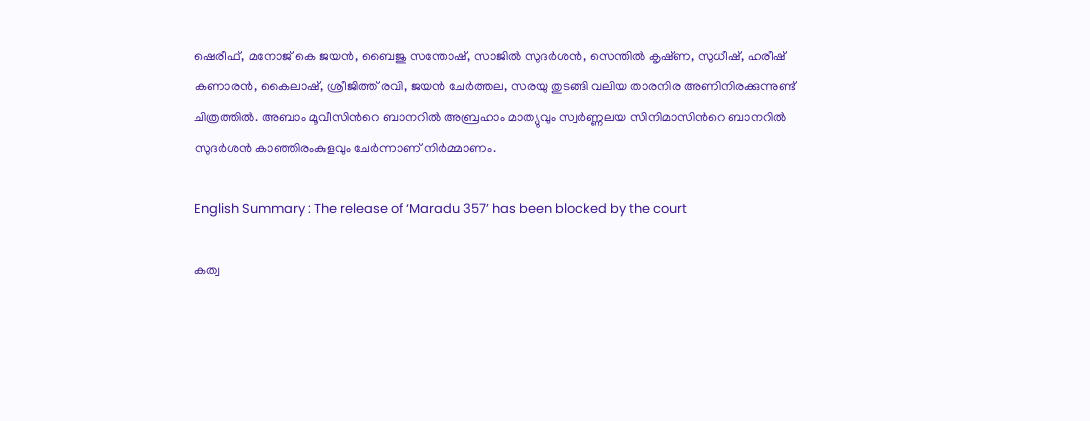ഷെരീഫ്, മനോജ് കെ ജയന്‍, ബൈജു സന്തോഷ്, സാജില്‍ സുദര്‍ശന്‍, സെന്തില്‍ കൃഷ്‍ണ, സുധീഷ്, ഹരീഷ് കണാരന്‍, കൈലാഷ്, ശ്രീജിത്ത് രവി, ജയന്‍ ചേര്‍ത്തല, സരയു തുടങ്ങി വലിയ താരനിര അണിനിരക്കുന്നുണ്ട് ചിത്രത്തില്‍. അബാം മൂവീസിന്‍റെ ബാനറില്‍ അബ്രഹാം മാത്യുവും സ്വര്‍ണ്ണലയ സിനിമാസിന്‍റെ ബാനറില്‍ സുദര്‍ശന്‍ കാഞ്ഞിരംകുളവും ചേര്‍ന്നാണ് നിര്‍മ്മാണം.

English Summary : The release of ‘Maradu 357’ has been blocked by the court

കത്വ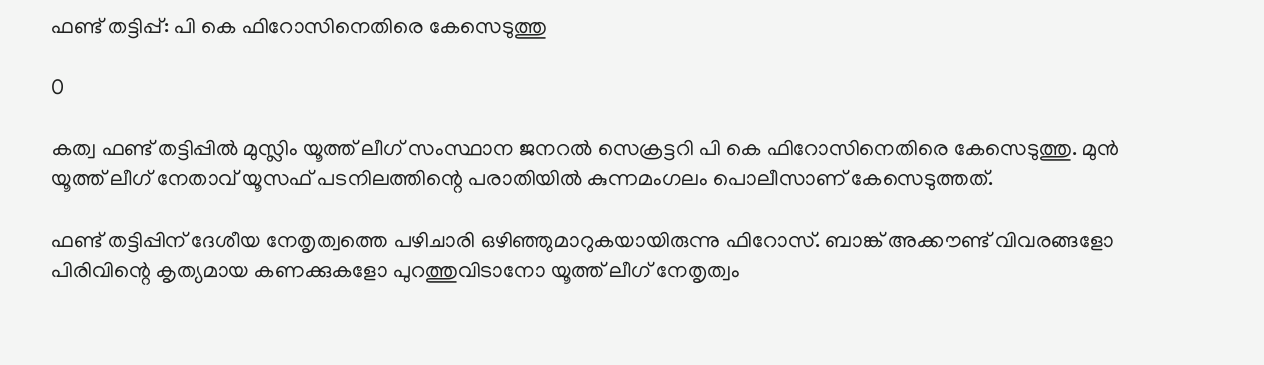ഫണ്ട് തട്ടിപ്പ്: പി കെ ഫിറോസിനെതിരെ കേസെടുത്തു

0

കത്വ ഫണ്ട് തട്ടിപ്പിൽ മുസ്ലിം യൂത്ത് ലീഗ് സംസ്ഥാന ജനറൽ സെക്രട്ടറി പി കെ ഫിറോസിനെതിരെ കേസെടുത്തു. മുൻ യൂത്ത് ലീഗ് നേതാവ് യൂസഫ് പടനിലത്തിന്റെ പരാതിയിൽ കുന്നമംഗലം പൊലീസാണ് കേസെടുത്തത്.

ഫണ്ട് തട്ടിപ്പിന് ദേശീയ നേതൃത്വത്തെ പഴിചാരി ഒഴിഞ്ഞുമാറുകയായിരുന്നു ഫിറോസ്. ബാങ്ക് അക്കൗണ്ട് വിവരങ്ങളോ പിരിവിന്റെ കൃത്യമായ കണക്കുകളോ പുറത്തുവിടാനോ യൂത്ത് ലീഗ് നേതൃത്വം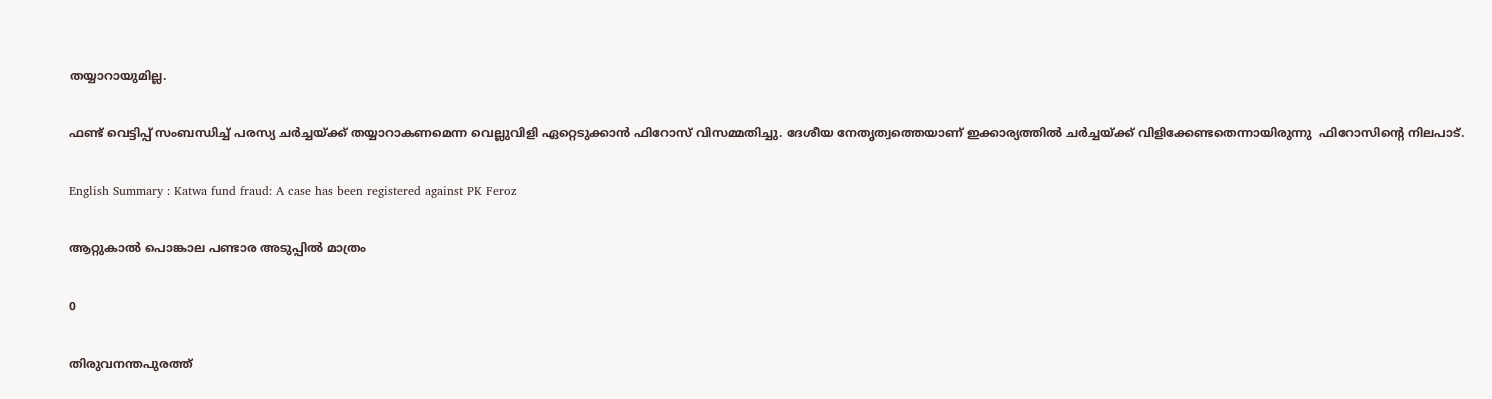തയ്യാറായുമില്ല.

ഫണ്ട് വെട്ടിപ്പ് സംബന്ധിച്ച് പരസ്യ ചർച്ചയ്‌ക്ക് തയ്യാറാകണമെന്ന വെല്ലുവിളി ഏറ്റെടുക്കാൻ ഫിറോസ് വിസമ്മതിച്ചു. ദേശീയ നേതൃത്വത്തെയാണ് ഇക്കാര്യത്തിൽ ചർച്ചയ്ക്ക് വിളിക്കേണ്ടതെന്നായിരുന്നു  ഫിറോസിന്റെ നിലപാട്.

English Summary : Katwa fund fraud: A case has been registered against PK Feroz

ആറ്റുകാല്‍ പൊങ്കാല പണ്ടാര അടുപ്പിൽ മാത്രം

0

തിരുവനന്തപുരത്ത്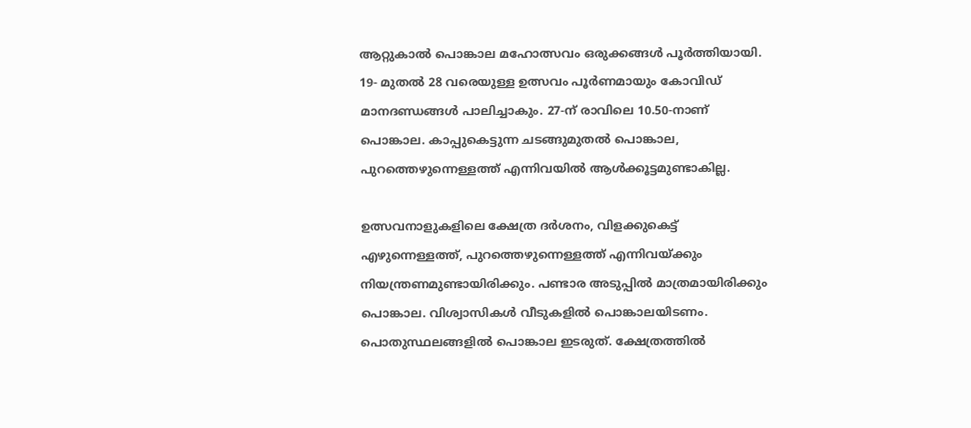ആറ്റുകാൽ പൊങ്കാല മഹോത്സവം ഒരുക്കങ്ങൾ പൂർത്തിയായി. 19- മുതൽ 28 വരെയുള്ള ഉത്സവം പൂർണമായും കോവിഡ്‌ മാനദണ്ഡങ്ങൾ പാലിച്ചാകും. 27-ന് രാവിലെ 10.50-നാണ് പൊങ്കാല. കാപ്പുകെട്ടുന്ന ചടങ്ങുമുതൽ പൊങ്കാല, പുറത്തെഴുന്നെള്ളത്ത് എന്നിവയില്‍ ആൾക്കൂട്ടമുണ്ടാകില്ല.

ഉത്സവനാളുകളിലെ ക്ഷേത്ര ദർശനം, വിളക്കുകെട്ട് എഴുന്നെള്ളത്ത്, പുറത്തെഴുന്നെള്ളത്ത് എന്നിവയ്ക്കും നിയന്ത്രണമുണ്ടായിരിക്കും. പണ്ടാര അടുപ്പിൽ മാത്രമായിരിക്കും പൊങ്കാല. വിശ്വാസികൾ വീടുകളിൽ പൊങ്കാലയിടണം. പൊതുസ്ഥലങ്ങളിൽ പൊങ്കാല ഇടരുത്‌. ക്ഷേത്രത്തിൽ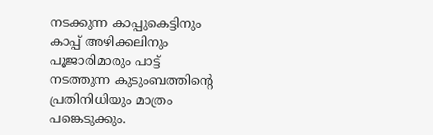നടക്കുന്ന കാപ്പുകെട്ടിനും കാപ്പ് അഴിക്കലിനും പൂജാരിമാരും പാട്ട് നടത്തുന്ന കുടുംബത്തിന്റെ പ്രതിനിധിയും മാത്രം പങ്കെടുക്കും.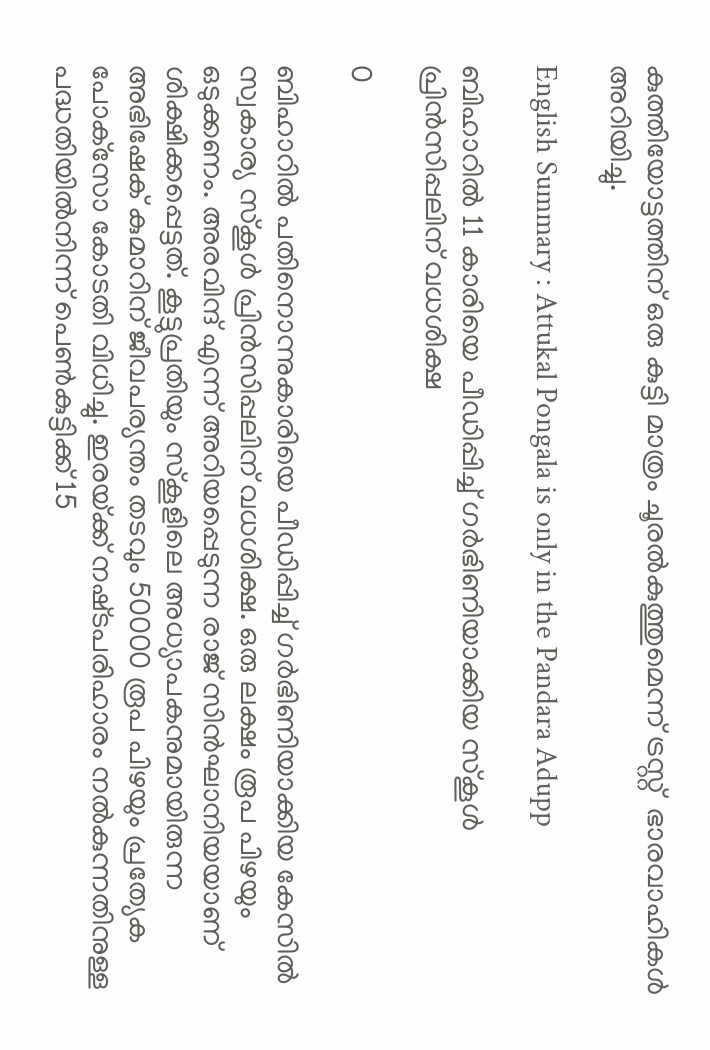കുത്തിയോട്ടത്തിന് ഒരു കുട്ടി മാത്രം ചൂരൽകുത്തുമെന്ന് ട്രസ്റ്റ്  ഭാരവാഹികൾ അറിയിച്ചു.

English Summary : Attukal Pongala is only in the Pandara Adupp

ബിഹാറിൽ 11 കാരിയെ പീഡിപ്പിച്ച്‌ ഗർഭിണിയാക്കിയ സ്‌കൂൾ പ്രിൻസിപ്പലിന്‌ വധശിക്ഷ

0

ബിഹാറിൽ പതിനൊന്നുകാരിയെ പീഡിപ്പിച്ച്‌ ഗർഭിണിയാക്കിയ കേസിൽ സ്വകാര്യ സ്കൂൾ പ്രിൻസിപ്പലിന്‌ വധശിക്ഷ. ഒരു ലക്ഷം രൂപ പിഴയും ഒടുക്കണം. അരവിന്ദ്‌ എന്ന്‌ അറിയപ്പെടുന്ന രാജ്‌ സിൻഘാനിയയാണ്‌ ശിക്ഷിക്കപ്പെട്ടത്‌. കൂട്ടുപ്രതിയും സ്കൂളിലെ അധ്യാപകനുമായിരുന്ന അഭിഷേക്‌ കുമാറിന്‌ ജീവപര്യന്തം തടവും 50000 രൂപ പിഴയും പ്രത്യേക പോക്‌സോ കോടതി വിധിച്ചു. ഇരയ്‌ക്ക്‌ നഷ്‌ടപരിഹാരം നൽകുന്നതിനുള്ള പദ്ധതിയിൽനിന്ന്‌ പെൺകുട്ടി‌ക്ക്‌ 15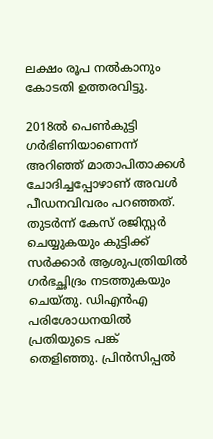ലക്ഷം രൂപ നൽകാനും കോടതി ഉത്തരവിട്ടു.

2018ൽ പെൺകുട്ടി ഗർഭിണിയാണെന്ന്‌ അറിഞ്ഞ്‌ മാതാപിതാക്കൾ ചോദിച്ചപ്പോഴാണ്‌ അവൾ പീഡനവിവരം പറഞ്ഞത്‌. തുടർന്ന്‌ കേസ്‌ രജിസ്റ്റർ ചെയ്യുകയും കുട്ടി‌ക്ക്‌ സർക്കാർ ആശുപത്രിയിൽ ഗർഭച്ഛിദ്രം നടത്തുകയും ചെയ്തു. ഡിഎൻഎ പരിശോധനയിൽ പ്രതിയുടെ പങ്ക്‌ തെളിഞ്ഞു. പ്രിൻസിപ്പൽ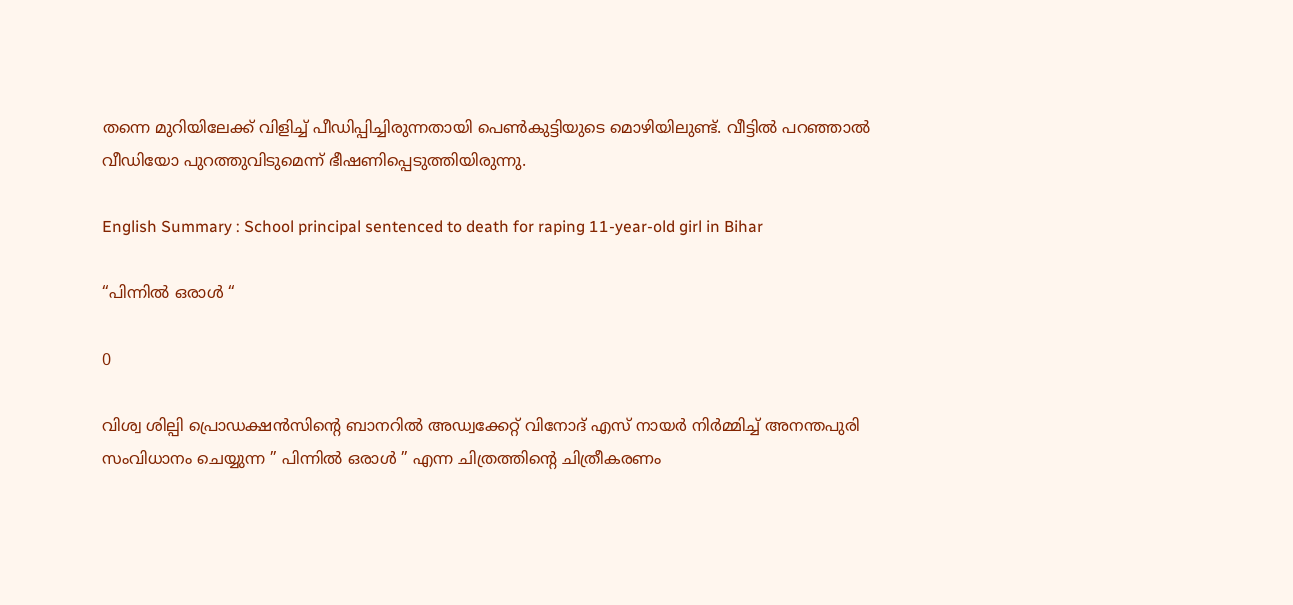തന്നെ മുറിയിലേക്ക്‌ വിളിച്ച്‌ പീഡിപ്പിച്ചിരുന്നതായി‌ പെൺകുട്ടിയുടെ മൊഴിയിലുണ്ട്‌. വീട്ടിൽ പറഞ്ഞാൽ വീഡിയോ പുറത്തുവിടുമെന്ന്‌ ഭീഷണിപ്പെടുത്തിയിരുന്നു.

English Summary : School principal sentenced to death for raping 11-year-old girl in Bihar

“പിന്നില്‍ ഒരാള്‍ “

0

വിശ്വ ശില്പി പ്രൊഡക്ഷൻസിൻ്റെ ബാനറിൽ അഡ്വക്കേറ്റ് വിനോദ് എസ് നായർ നിർമ്മിച്ച് അനന്തപുരി സംവിധാനം ചെയ്യുന്ന ” പിന്നില്‍ ഒരാള്‍ ” എന്ന ചിത്രത്തിൻ്റെ ചിത്രീകരണം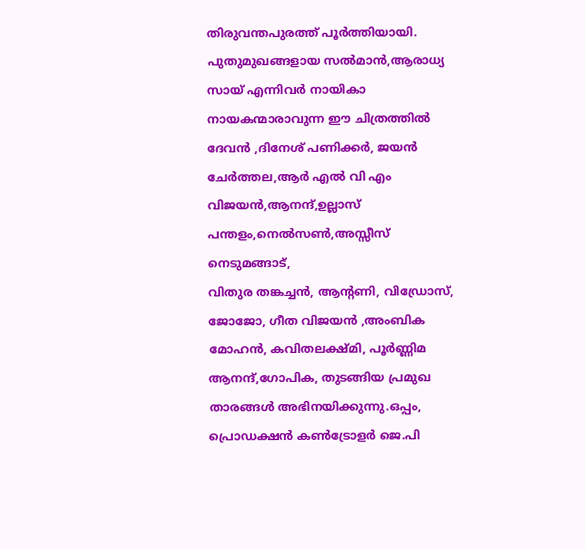തിരുവന്തപുരത്ത് പൂര്‍ത്തിയായി. പുതുമുഖങ്ങളായ സൽമാൻ,ആരാധ്യ സായ് എന്നിവര്‍ നായികാ നായകന്മാരാവുന്ന ഈ ചിത്രത്തില്‍ ദേവൻ ,ദിനേശ് പണിക്കർ, ജയൻ ചേര്‍ത്തല,ആര്‍ എല്‍ വി എം വിജയൻ,ആനന്ദ്,ഉല്ലാസ് പന്തളം,നെല്‍സണ്‍,അസ്സീസ് നെടുമങ്ങാട്,
വിതുര തങ്കച്ചൻ, ആൻ്റണി, വിഡ്രോസ്, ജോജോ, ഗീത വിജയൻ ,അംബിക മോഹൻ, കവിതലക്ഷ്മി, പൂർണ്ണിമ ആനന്ദ്,ഗോപിക, തുടങ്ങിയ പ്രമുഖ താരങ്ങള്‍ അഭിനയിക്കുന്നു.ഒപ്പം, പ്രൊഡക്ഷന്‍ കൺട്രോളർ ജെ.പി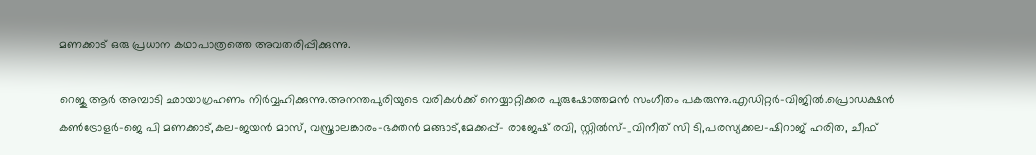മണക്കാട് ഒരു പ്രധാന കഥാപാത്രത്തെ അവതരിപ്പിക്കുന്നു.

റെജു ആര്‍ അമ്പാടി ഛായാഗ്രഹണം നിര്‍വ്വഹിക്കുന്നു.അനന്തപുരിയുടെ വരികള്‍ക്ക് നെയ്യാറ്റിക്കര പുരുഷോത്തമന്‍ സംഗീതം പകരുന്നു.എഡിറ്റര്‍-വിജില്‍.പ്രൊഡക്ഷന്‍ കണ്‍ട്രോളര്‍-ജെ പി മണക്കാട്‌,കല-ജയന്‍ മാസ്, വസ്ത്രാലങ്കാരം-ഭക്തന്‍ മങ്ങാട്,മേക്കപ്പ്- രാജേഷ് രവി, സ്റ്റില്‍സ്-_വിനീത് സി ടി,പരസ്യക്കല-ഷിറാജ് ഹരിത, ചീഫ്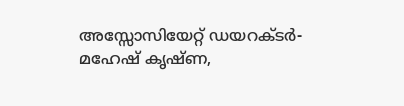അസ്സോസിയേറ്റ് ഡയറക്ടർ- മഹേഷ് കൃഷ്ണ,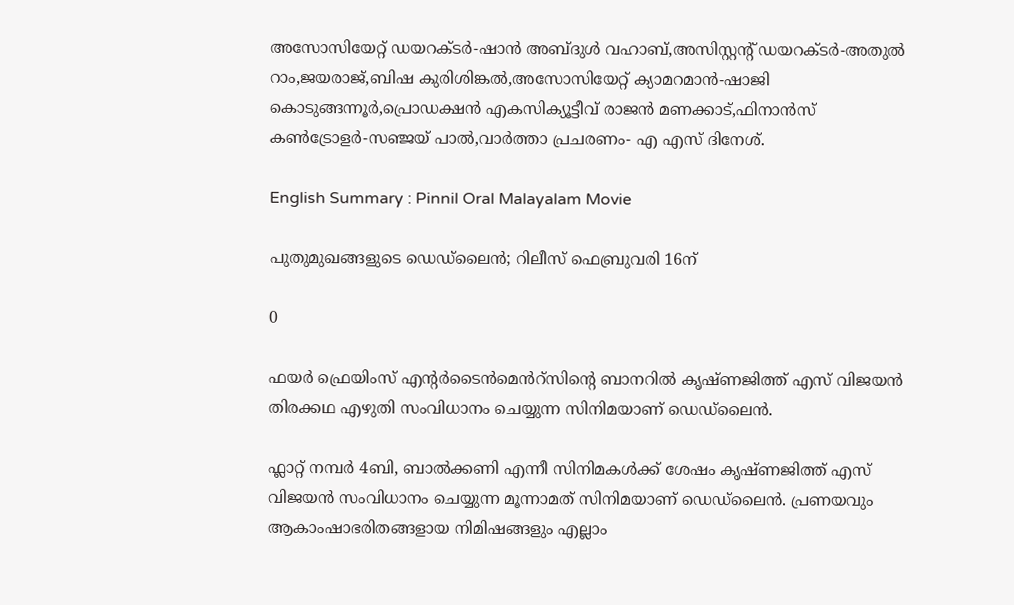അസോസിയേറ്റ് ഡയറക്ടര്‍-ഷാന്‍ അബ്ദുള്‍ വഹാബ്,അസിസ്റ്റന്റ് ഡയറക്ടർ-അതുല്‍ റാം,ജയരാജ്‌,ബിഷ കുരിശിങ്കല്‍,അസോസിയേറ്റ് ക്യാമറമാന്‍-ഷാജി കൊടുങ്ങന്നൂര്‍,പ്രൊഡക്ഷൻ എകസിക്യൂട്ടീവ് രാജൻ മണക്കാട്,ഫിനാന്‍സ് കണ്‍ട്രോളര്‍-സഞ്ജയ് പാൽ,വാർത്താ പ്രചരണം- എ എസ് ദിനേശ്.

English Summary : Pinnil Oral Malayalam Movie

പുതുമുഖങ്ങളുടെ ഡെഡ്ലൈൻ; റിലീസ് ഫെബ്രുവരി 16ന്

0

ഫയർ ഫ്രെയിംസ് എന്റർടൈൻമെൻറ്സിന്റെ ബാനറിൽ കൃഷ്ണജിത്ത് എസ് വിജയൻ തിരക്കഥ എഴുതി സംവിധാനം ചെയ്യുന്ന സിനിമയാണ് ഡെഡ്‌ലൈൻ.

ഫ്ലാറ്റ് നമ്പർ 4ബി, ബാൽക്കണി എന്നീ സിനിമകൾക്ക് ശേഷം കൃഷ്ണജിത്ത് എസ് വിജയൻ സംവിധാനം ചെയ്യുന്ന മൂന്നാമത് സിനിമയാണ് ഡെഡ്‌ലൈൻ. പ്രണയവും ആകാംഷാഭരിതങ്ങളായ നിമിഷങ്ങളും എല്ലാം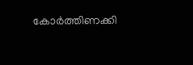കോർത്തിണക്കി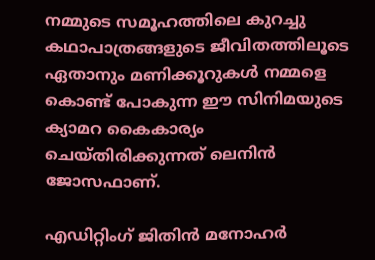നമ്മുടെ സമൂഹത്തിലെ കുറച്ചു കഥാപാത്രങ്ങളുടെ ജീവിതത്തിലൂടെ ഏതാനും മണിക്കൂറുകൾ നമ്മളെ കൊണ്ട് പോകുന്ന ഈ സിനിമയുടെ ക്യാമറ കൈകാര്യം ചെയ്തിരിക്കുന്നത് ലെനിൻ ജോസഫാണ്.

എഡിറ്റിംഗ് ജിതിൻ മനോഹർ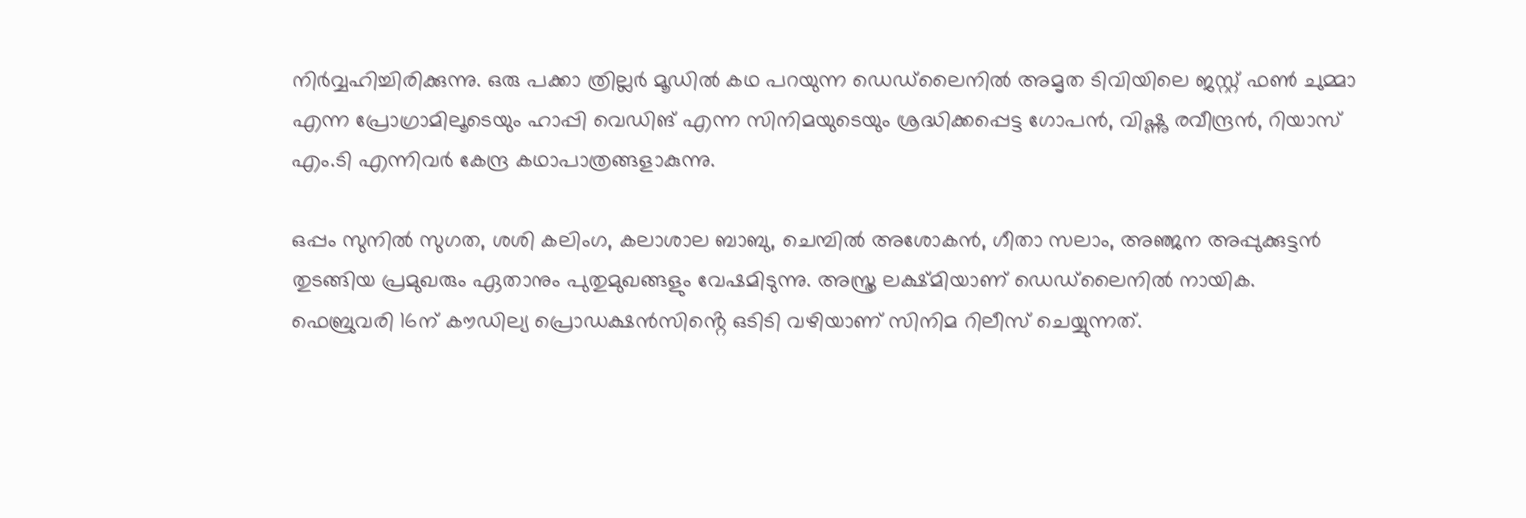നിർവ്വഹിച്ചിരിക്കുന്നു. ഒരു പക്കാ ത്രില്ലർ മൂഡിൽ കഥ പറയുന്ന ഡെഡ്‌ലൈനിൽ അമൃത ടിവിയിലെ ജസ്റ്റ് ഫൺ ചുമ്മാ എന്ന പ്രോഗ്രാമിലൂടെയും ഹാപ്പി വെഡിങ് എന്ന സിനിമയുടെയും ശ്രദ്ധിക്കപ്പെട്ട ഗോപൻ, വിഷ്ണു രവീന്ദ്രൻ, റിയാസ് എം.ടി എന്നിവർ കേന്ദ്ര കഥാപാത്രങ്ങളാകുന്നു.

ഒപ്പം സുനിൽ സുഗത, ശശി കലിംഗ, കലാശാല ബാബു, ചെമ്പിൽ അശോകൻ, ഗീതാ സലാം, അഞ്ജന അപ്പുക്കുട്ടൻ തുടങ്ങിയ പ്രമുഖരും ഏതാനും പുതുമുഖങ്ങളും വേഷമിടുന്നു. അസ്ത്ര ലക്ഷ്മിയാണ് ഡെഡ്‌ലൈനിൽ നായിക. ഫെബ്രുവരി 16ന് കൗഡില്യ പ്രൊഡക്ഷൻസിൻ്റെ ഒടിടി വഴിയാണ് സിനിമ റിലീസ് ചെയ്യുന്നത്.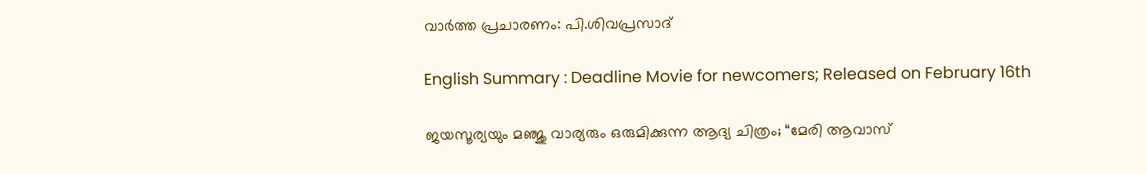വാർത്ത പ്രചാരണം: പി.ശിവപ്രസാദ്

English Summary : Deadline Movie for newcomers; Released on February 16th

ജയസൂര്യയും മഞ്ജു വാര്യരും ഒരുമിക്കുന്ന ആദ്യ ചിത്രം; “മേരി ആവാസ്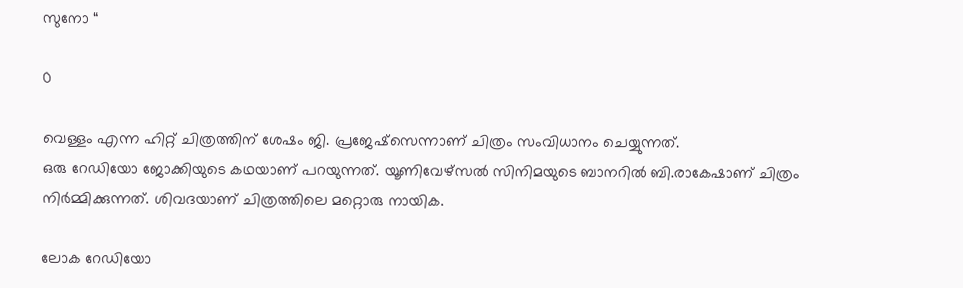സുനോ “

0

വെള്ളം എന്ന ഹിറ്റ് ചിത്രത്തിന് ശേഷം ജി. പ്രജേഷ്സെന്നാണ് ചിത്രം സംവിധാനം ചെയ്യുന്നത്.
ഒരു റേഡിയോ ജോക്കിയുടെ കഥയാണ് പറയുന്നത്. യൂണിവേഴ്സൽ സിനിമയുടെ ബാനറിൽ ബി.രാകേഷാണ് ചിത്രം നിർമ്മിക്കുന്നത്. ശിവദയാണ് ചിത്രത്തിലെ മറ്റൊരു നായിക.

ലോക റേഡിയോ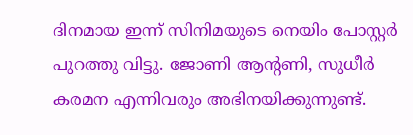ദിനമായ ഇന്ന് സിനിമയുടെ നെയിം പോസ്റ്റർ പുറത്തു വിട്ടു. ജോണി ആൻ്റണി, സുധീർ കരമന എന്നിവരും അഭിനയിക്കുന്നുണ്ട്.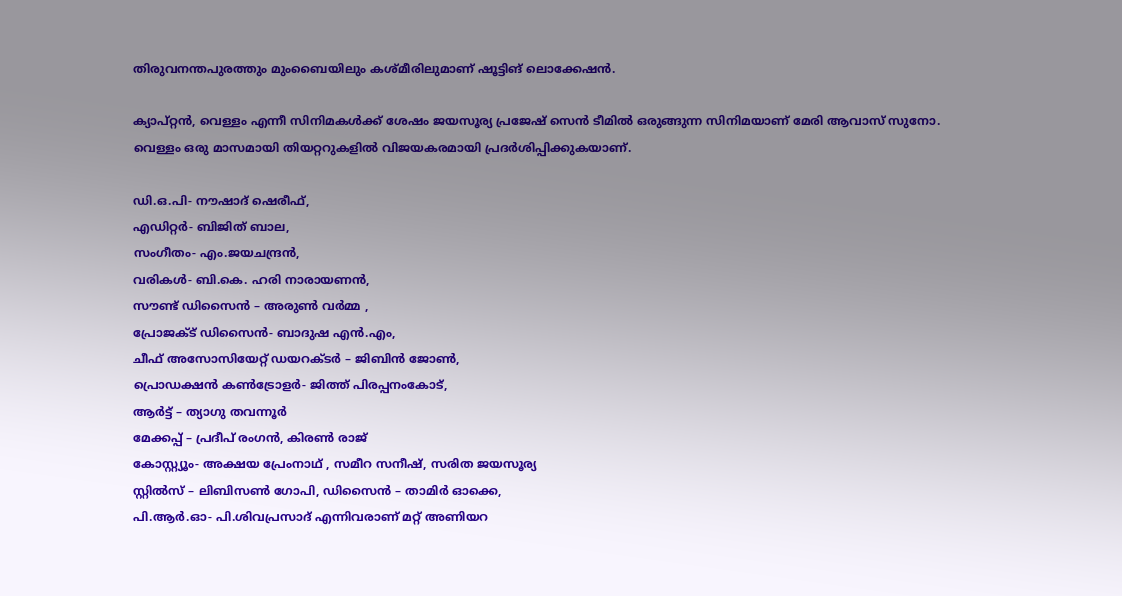തിരുവനന്തപുരത്തും മുംബൈയിലും കശ്മീരിലുമാണ് ഷൂട്ടിങ് ലൊക്കേഷൻ.

ക്യാപ്റ്റൻ, വെള്ളം എന്നീ സിനിമകൾക്ക് ശേഷം ജയസൂര്യ പ്രജേഷ് സെൻ ടീമിൽ ഒരുങ്ങുന്ന സിനിമയാണ് മേരി ആവാസ് സുനോ.
വെള്ളം ഒരു മാസമായി തിയറ്ററുകളിൽ വിജയകരമായി പ്രദർശിപ്പിക്കുകയാണ്.

ഡി.ഒ.പി- നൗഷാദ് ഷെരീഫ്,
എഡിറ്റർ- ബിജിത് ബാല,
സംഗീതം- എം.ജയചന്ദ്രൻ,
വരികൾ- ബി.കെ. ഹരി നാരായണൻ,
സൗണ്ട് ഡിസൈൻ – അരുൺ വർമ്മ ,
പ്രോജക്ട് ഡിസൈൻ- ബാദുഷ എൻ.എം,
ചീഫ് അസോസിയേറ്റ് ഡയറക്ടർ – ജിബിൻ ജോൺ,
പ്രൊഡക്ഷൻ കൺട്രോളർ- ജിത്ത് പിരപ്പനംകോട്,
ആർട്ട് – ത്യാഗു തവന്നൂർ
മേക്കപ്പ് – പ്രദീപ് രംഗൻ, കിരൺ രാജ്
കോസ്റ്റ്യൂം- അക്ഷയ പ്രേംനാഥ് , സമീറ സനീഷ്, സരിത ജയസൂര്യ
സ്റ്റിൽസ് – ലിബിസൺ ഗോപി, ഡിസൈൻ – താമിർ ഓക്കെ,
പി.ആർ.ഓ- പി.ശിവപ്രസാദ് എന്നിവരാണ് മറ്റ് അണിയറ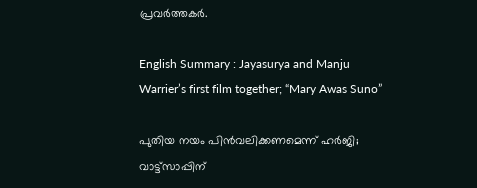പ്രവർത്തകർ.

English Summary : Jayasurya and Manju Warrier’s first film together; “Mary Awas Suno”

പുതിയ നയം പിന്‍വലിക്കണമെന്ന് ഹര്‍ജി; വാട്ട്സാപ്പിന്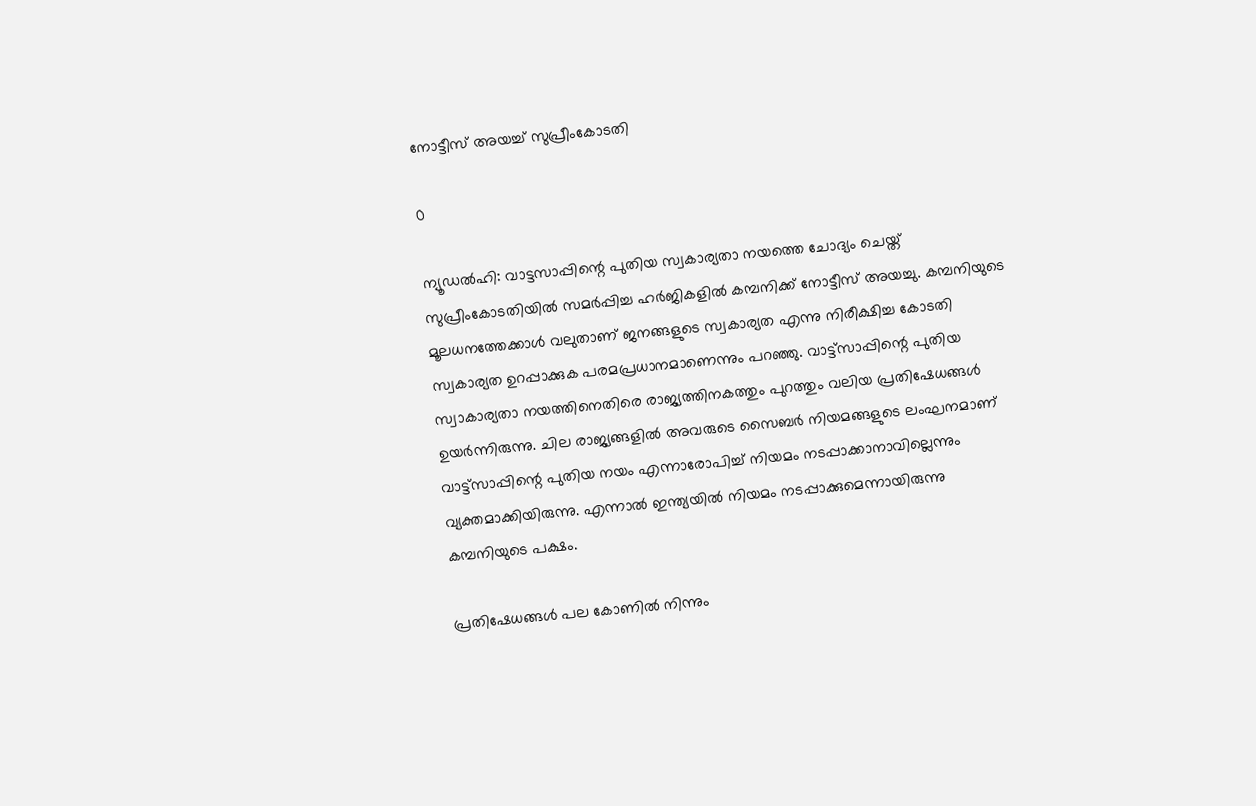നോട്ടീസ് അയച്ച് സുപ്രീംകോടതി

0

ന്യൂഡല്‍ഹി: വാട്ടസാപ്പിന്റെ പുതിയ സ്വകാര്യതാ നയത്തെ ചോദ്യം ചെയ്ത് സുപ്രീംകോടതിയില്‍ സമര്‍പ്പിച്ച ഹര്‍ജികളില്‍ കമ്പനിക്ക് നോട്ടീസ് അയച്ചു. കമ്പനിയുടെ മൂലധനത്തേക്കാള്‍ വലുതാണ് ജനങ്ങളുടെ സ്വകാര്യത എന്നു നിരീക്ഷിച്ച കോടതി സ്വകാര്യത ഉറപ്പാക്കുക പരമപ്രധാനമാണെന്നും പറഞ്ഞു. വാട്ട്സാപ്പിന്റെ പുതിയ സ്വാകാര്യതാ നയത്തിനെതിരെ രാജ്യത്തിനകത്തും പുറത്തും വലിയ പ്രതിഷേധങ്ങള്‍ ഉയര്‍ന്നിരുന്നു. ചില രാജ്യങ്ങളില്‍ അവരുടെ സൈബര്‍ നിയമങ്ങളുടെ ലംഘനമാണ് വാട്ട്‌സാപ്പിന്റെ പുതിയ നയം എന്നാരോപിച്ച് നിയമം നടപ്പാക്കാനാവില്ലെന്നും വ്യക്തമാക്കിയിരുന്നു. എന്നാല്‍ ഇന്ത്യയില്‍ നിയമം നടപ്പാക്കുമെന്നായിരുന്നു കമ്പനിയുടെ പക്ഷം.

പ്രതിഷേധങ്ങള്‍ പല കോണില്‍ നിന്നും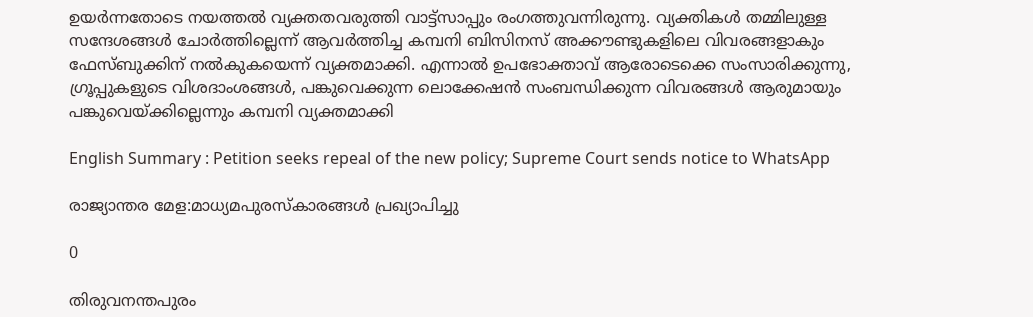ഉയര്‍ന്നതോടെ നയത്തല്‍ വ്യക്തതവരുത്തി വാട്ട്സാപ്പും രംഗത്തുവന്നിരുന്നു. വ്യക്തികള്‍ തമ്മിലുള്ള സന്ദേശങ്ങള്‍ ചോര്‍ത്തില്ലെന്ന് ആവര്‍ത്തിച്ച കമ്പനി ബിസിനസ് അക്കൗണ്ടുകളിലെ വിവരങ്ങളാകും ഫേസ്ബുക്കിന് നല്‍കുകയെന്ന് വ്യക്തമാക്കി. എന്നാല്‍ ഉപഭോക്താവ് ആരോടെക്കെ സംസാരിക്കുന്നു, ഗ്രൂപ്പുകളുടെ വിശദാംശങ്ങള്‍, പങ്കുവെക്കുന്ന ലൊക്കേഷന്‍ സംബന്ധിക്കുന്ന വിവരങ്ങള്‍ ആരുമായും പങ്കുവെയ്ക്കില്ലെന്നും കമ്പനി വ്യക്തമാക്കി

English Summary : Petition seeks repeal of the new policy; Supreme Court sends notice to WhatsApp

രാജ്യാന്തര മേള:മാധ്യമപുരസ്‌കാരങ്ങള്‍ പ്രഖ്യാപിച്ചു

0

തിരുവനന്തപുരം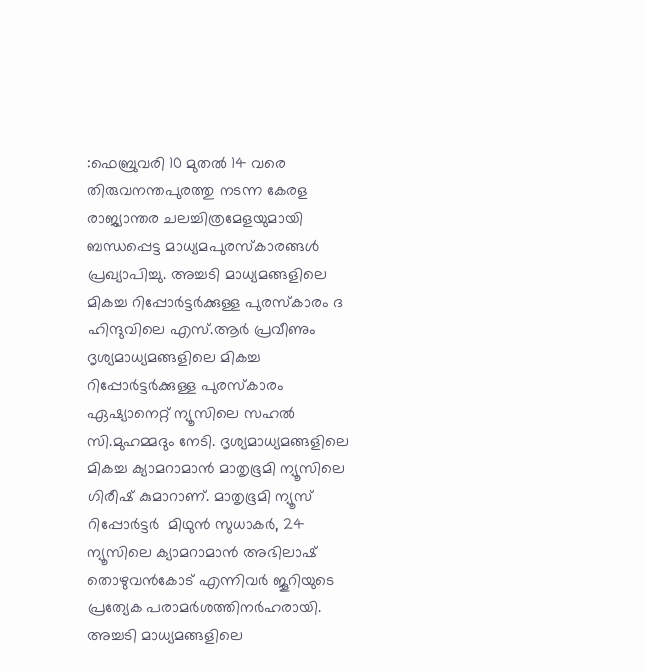:ഫെബ്രുവരി 10 മുതല്‍ 14 വരെ തിരുവനന്തപുരത്തു നടന്ന കേരള രാജ്യാന്തര ചലച്ചിത്രമേളയുമായി ബന്ധപ്പെട്ട മാധ്യമപുരസ്‌കാരങ്ങള്‍ പ്രഖ്യാപിച്ചു. അച്ചടി മാധ്യമങ്ങളിലെ മികച്ച റിപ്പോര്‍ട്ടര്‍ക്കുള്ള പുരസ്‌കാരം ദ ഹിന്ദുവിലെ എസ്.ആര്‍ പ്രവീണും ദൃശ്യമാധ്യമങ്ങളിലെ മികച്ച റിപ്പോര്‍ട്ടര്‍ക്കുള്ള പുരസ്‌കാരം ഏഷ്യാനെറ്റ് ന്യൂസിലെ സഹല്‍ സി.മുഹമ്മദും നേടി. ദൃശ്യമാധ്യമങ്ങളിലെ മികച്ച ക്യാമറാമാന്‍ മാതൃഭൂമി ന്യൂസിലെ ഗിരീഷ് കുമാറാണ്. മാതൃഭൂമി ന്യൂസ് റിപ്പോര്‍ട്ടര്‍  മിഥുന്‍ സുധാകര്‍, 24 ന്യൂസിലെ ക്യാമറാമാന്‍ അഭിലാഷ് തൊഴുവന്‍കോട് എന്നിവര്‍ ജൂറിയുടെ പ്രത്യേക പരാമര്‍ശത്തിനര്‍ഹരായി. അച്ചടി മാധ്യമങ്ങളിലെ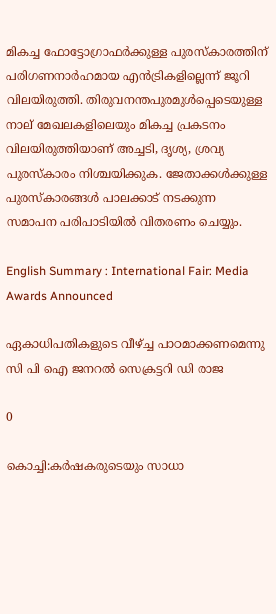മികച്ച ഫോട്ടോഗ്രാഫര്‍ക്കുള്ള പുരസ്‌കാരത്തിന് പരിഗണനാര്‍ഹമായ എന്‍ട്രികളില്ലെന്ന് ജൂറി വിലയിരുത്തി. തിരുവനന്തപുരമുള്‍പ്പെടെയുള്ള നാല് മേഖലകളിലെയും മികച്ച പ്രകടനം വിലയിരുത്തിയാണ് അച്ചടി, ദൃശ്യ, ശ്രവ്യ പുരസ്‌കാരം നിശ്ചയിക്കുക. ജേതാക്കള്‍ക്കുള്ള പുരസ്‌കാരങ്ങള്‍ പാലക്കാട് നടക്കുന്ന സമാപന പരിപാടിയില്‍ വിതരണം ചെയ്യും.

English Summary : International Fair: Media Awards Announced

ഏകാധിപതികളുടെ വീഴ്ച്ച പാഠമാക്കണമെന്നു സി പി ഐ ജനറൽ സെക്രട്ടറി ഡി രാജ

0

കൊച്ചി:കർഷകരുടെയും സാധാ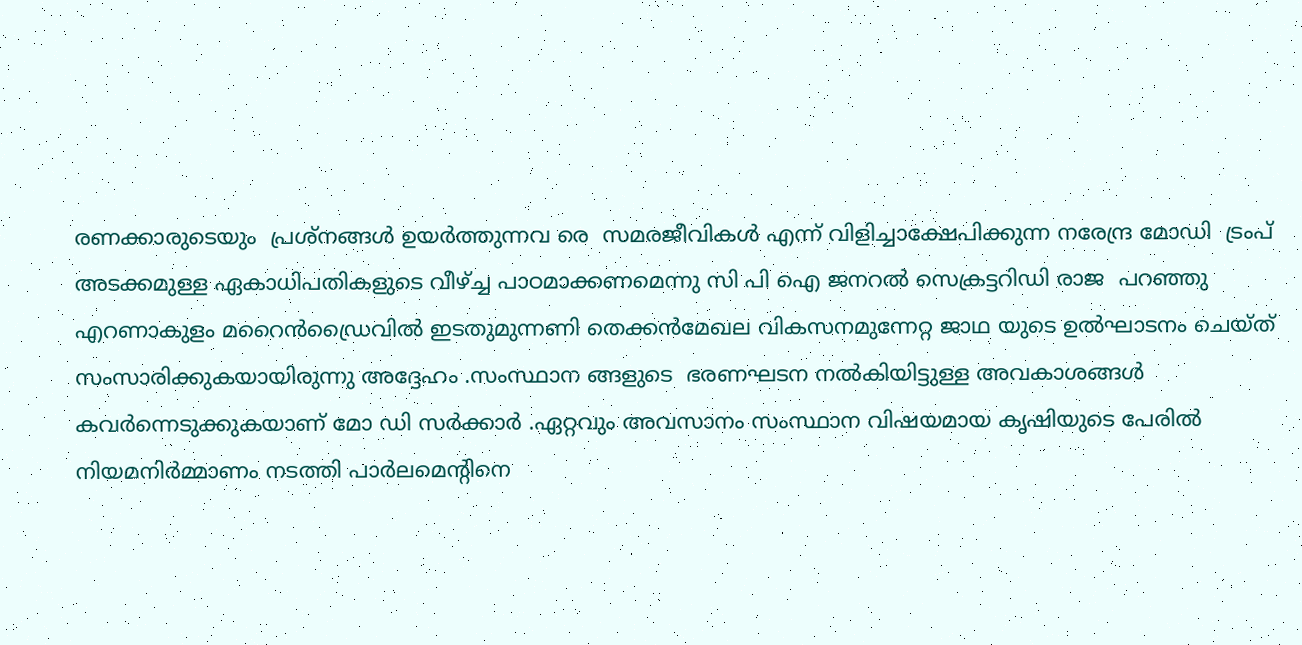രണക്കാരുടെയും  പ്രശ്നങ്ങൾ ഉയർത്തുന്നവ രെ  സമരജീവികൾ എന്ന് വിളിച്ചാക്ഷേപിക്കുന്ന നരേന്ദ്ര മോഡി  ട്രംപ് അടക്കമുള്ള ഏകാധിപതികളുടെ വീഴ്ച്ച പാഠമാക്കണമെന്നു സി പി ഐ ജനറൽ സെക്രട്ടറിഡി രാജ  പറഞ്ഞു എറണാകുളം മറൈൻഡ്രൈവിൽ ഇടതുമുന്നണി തെക്കൻമേഖല വികസനമുന്നേറ്റ ജാഥ യുടെ ഉൽഘാടനം ചെയ്ത് സംസാരിക്കുകയായിരുന്നു അദ്ദേഹം .സംസ്ഥാന ങ്ങളുടെ  ഭരണഘടന നൽകിയിട്ടുള്ള അവകാശങ്ങൾ  കവർന്നെടുക്കുകയാണ് മോ ഡി സർക്കാർ .ഏറ്റവും അവസാനം സംസ്ഥാന വിഷയമായ കൃഷിയുടെ പേരിൽ നിയമനിർമ്മാണം നടത്തി പാർലമെന്റിനെ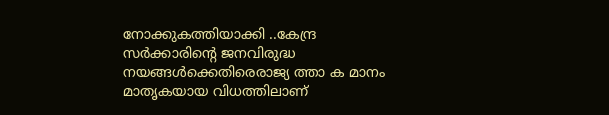നോക്കുകത്തിയാക്കി ..കേന്ദ്ര സർക്കാരിന്റെ ജനവിരുദ്ധ നയങ്ങൾക്കെതിരെരാജ്യ ത്താ ക മാനം മാതൃകയായ വിധത്തിലാണ്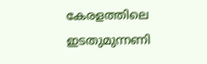കേരളത്തിലെ ഇടതുമുന്നണി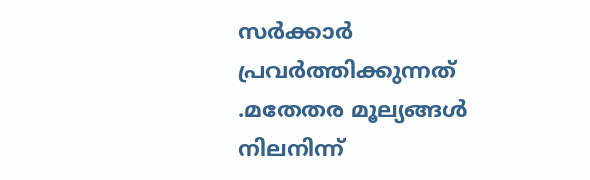സർക്കാർ പ്രവർത്തിക്കുന്നത് .മതേതര മൂല്യങ്ങൾ നിലനിന്ന്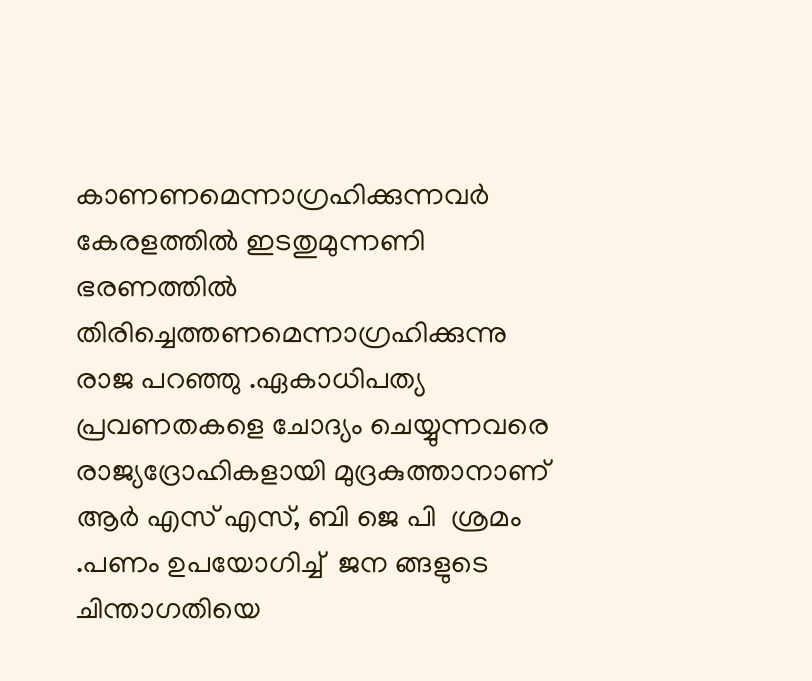കാണണമെന്നാഗ്രഹിക്കുന്നവർ കേരളത്തിൽ ഇടതുമുന്നണി ഭരണത്തിൽ തിരിച്ചെത്തണമെന്നാഗ്രഹിക്കുന്നു രാജ പറഞ്ഞു .ഏകാധിപത്യ പ്രവണതകളെ ചോദ്യം ചെയ്യുന്നവരെ രാജ്യദ്രോഹികളായി മുദ്രകുത്താനാണ് ആർ എസ് എസ്, ബി ജെ പി  ശ്രമം .പണം ഉപയോഗിച്ച്  ജന ങ്ങളുടെ ചിന്താഗതിയെ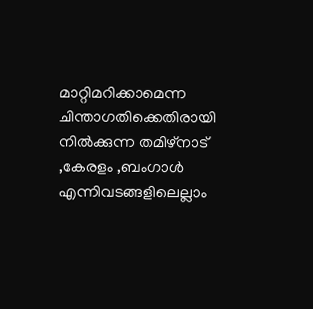മാറ്റിമറിക്കാമെന്ന ചിന്താഗതിക്കെതിരായി നിൽക്കുന്ന തമിഴ്നാട് ,കേരളം ,ബംഗാൾ എന്നിവടങ്ങളിലെല്ലാം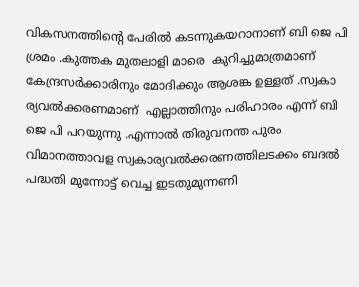വികസനത്തിന്റെ പേരിൽ കടന്നുകയറാനാണ് ബി ജെ പി ശ്രമം .കുത്തക മുതലാളി മാരെ  കുറിച്ചുമാത്രമാണ് കേന്ദ്രസർക്കാരിനും മോദിക്കും ആശങ്ക ഉള്ളത് .സ്വകാ ര്യവൽക്കരണമാണ്  എല്ലാത്തിനും പരിഹാരം എന്ന് ബി ജെ പി പറയുന്നു .എന്നാൽ തിരുവനന്ത പുരം  വിമാനത്താവള സ്വകാര്യവൽക്കരണത്തിലടക്കം ബദൽ പദ്ധതി മുന്നോട്ട് വെച്ച ഇടതുമുന്നണി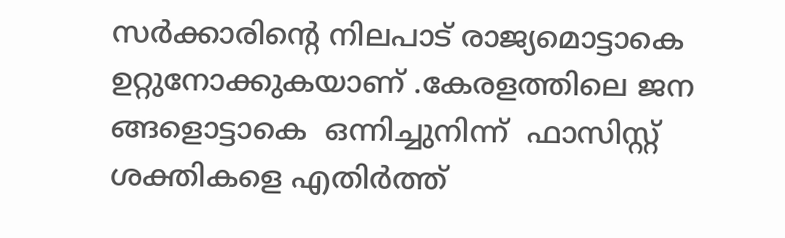സർക്കാരിന്റെ നിലപാട് രാജ്യമൊട്ടാകെ ഉറ്റുനോക്കുകയാണ് .കേരളത്തിലെ ജന ങ്ങളൊട്ടാകെ  ഒന്നിച്ചുനിന്ന്  ഫാസിസ്റ്റ് ശക്തികളെ എതിർത്ത്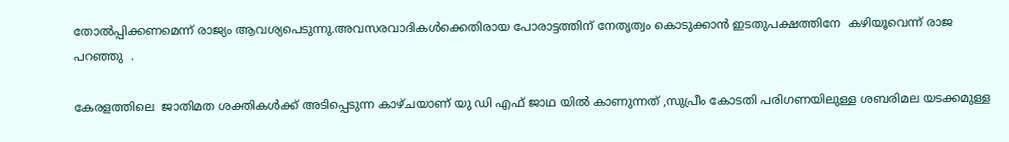തോൽപ്പിക്കണമെന്ന് രാജ്യം ആവശ്യപെടുന്നു.അവസരവാദികൾക്കെതിരായ പോരാട്ടത്തിന് നേതൃത്വം കൊടുക്കാൻ ഇടതുപക്ഷത്തിനേ  കഴിയൂവെന്ന് രാജ പറഞ്ഞു  .

കേരളത്തിലെ  ജാതിമത ശക്തികൾക്ക് അടിപ്പെടുന്ന കാഴ്ചയാണ് യു ഡി എഫ് ജാഥ യിൽ കാണുന്നത് ,സുപ്രീം കോടതി പരിഗണയിലുള്ള ശബരിമല യടക്കമുള്ള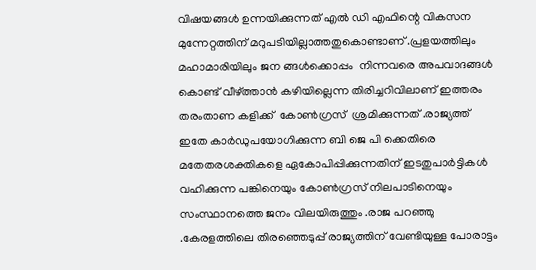വിഷയങ്ങൾ ഉന്നയിക്കുന്നത് എൽ ഡി എഫിന്റെ വികസന മുന്നേറ്റത്തിന് മറുപടിയില്ലാത്തതുകൊണ്ടാണ് .പ്രളയത്തിലും മഹാമാരിയിലും ജന ങ്ങൾക്കൊപ്പം  നിന്നവരെ അപവാദങ്ങൾ കൊണ്ട് വീഴ്ത്താൻ കഴിയില്ലെന്ന തിരിച്ചറിവിലാണ് ഇത്തരം തരംതാണ കളിക്ക്  കോൺഗ്രസ്  ശ്രമിക്കുന്നത് .രാജ്യത്ത് ഇതേ കാർഡുപയോഗിക്കുന്ന ബി ജെ പി ക്കെതിരെ മതേതരശക്തികളെ ഏകോപിപ്പിക്കുന്നതിന് ഇടതുപാർട്ടികൾ വഹിക്കുന്ന പങ്കിനെയും കോൺഗ്രസ് നിലപാടിനെയും  സംസ്ഥാനത്തെ ജനം വിലയിരുത്തും .രാജ പറഞ്ഞു .കേരളത്തിലെ തിരഞ്ഞെടുപ്പ് രാജ്യത്തിന് വേണ്ടിയുള്ള പോരാട്ടം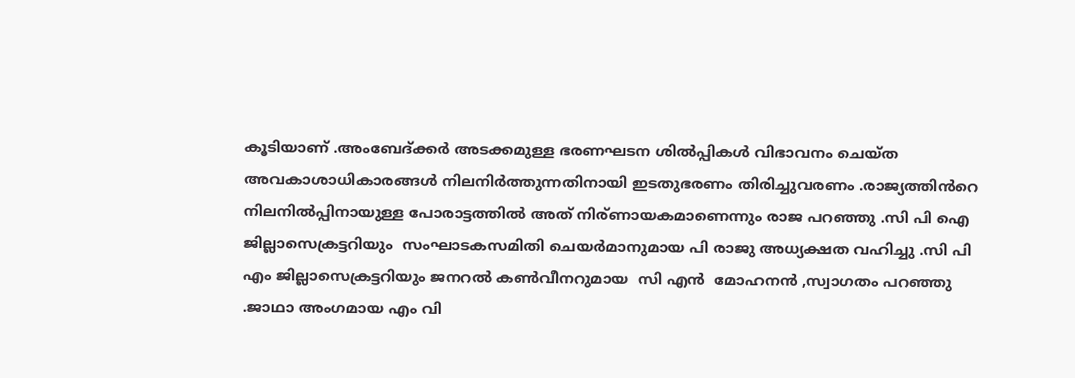കൂടിയാണ് .അംബേദ്ക്കർ അടക്കമുള്ള ഭരണഘടന ശിൽപ്പികൾ വിഭാവനം ചെയ്ത അവകാശാധികാരങ്ങൾ നിലനിർത്തുന്നതിനായി ഇടതുഭരണം തിരിച്ചുവരണം .രാജ്യത്തിൻറെ നിലനിൽപ്പിനായുള്ള പോരാട്ടത്തിൽ അത് നിര്ണായകമാണെന്നും രാജ പറഞ്ഞു .സി പി ഐ ജില്ലാസെക്രട്ടറിയും  സംഘാടകസമിതി ചെയർമാനുമായ പി രാജു അധ്യക്ഷത വഹിച്ചു .സി പി എം ജില്ലാസെക്രട്ടറിയും ജനറൽ കൺവീനറുമായ  സി എൻ  മോഹനൻ ,സ്വാഗതം പറഞ്ഞു .ജാഥാ അംഗമായ എം വി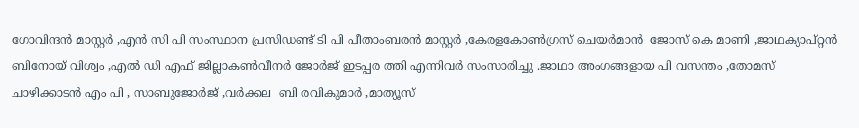ഗോവിന്ദൻ മാസ്റ്റർ ,എൻ സി പി സംസ്ഥാന പ്രസിഡണ്ട് ടി പി പീതാംബരൻ മാസ്റ്റർ ,കേരളകോൺഗ്രസ് ചെയർമാൻ  ജോസ് കെ മാണി ,ജാഥക്യാപ്റ്റൻ ബിനോയ് വിശ്വം ,എൽ ഡി എഫ് ജില്ലാകൺവീനർ ജോർജ് ഇടപ്പര ത്തി എന്നിവർ സംസാരിച്ചു .ജാഥാ അംഗങ്ങളായ പി വസന്തം ,തോമസ് ചാഴിക്കാടൻ എം പി , സാബുജോർജ് ,വർക്കല  ബി രവികുമാർ ,മാത്യൂസ്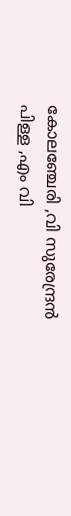കോലഞ്ചേരി ,വി സുരേന്ദ്രൻ പിള്ള ,എം വി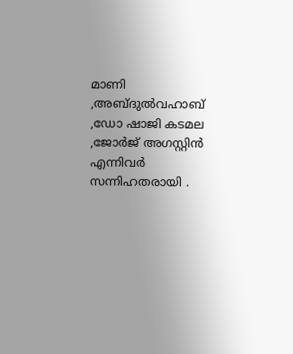മാണി ,അബ്ദുൽവഹാബ് ,ഡോ ഷാജി കടമല ,ജോർജ് അഗസ്റ്റിൻ എന്നിവർ സന്നിഹതരായി .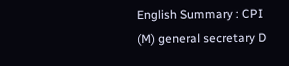English Summary : CPI (M) general secretary D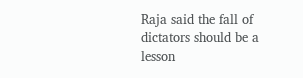Raja said the fall of dictators should be a lesson